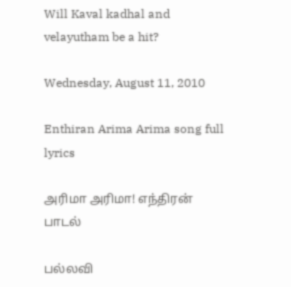Will Kaval kadhal and velayutham be a hit?

Wednesday, August 11, 2010

Enthiran Arima Arima song full lyrics

அரிமா அரிமா! எந்திரன் பாடல்

பல்லவி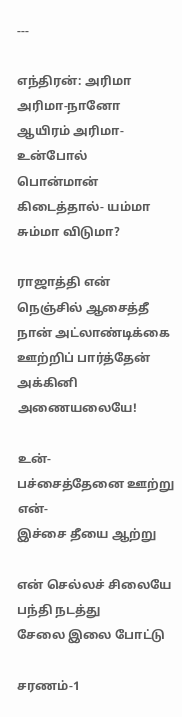---

எந்திரன்: அரிமா அரிமா-நானோ
ஆயிரம் அரிமா-உன்போல்
பொன்மான் கிடைத்தால்- யம்மா
சும்மா விடுமா?

ராஜாத்தி என் நெஞ்சில் ஆசைத்தீ
நான் அட்லாண்டிக்கை ஊற்றிப் பார்த்தேன்
அக்கினி அணையலையே!

உன்-
பச்சைத்தேனை ஊற்று
என்-
இச்சை தீயை ஆற்று

என் செல்லச் சிலையே பந்தி நடத்து
சேலை இலை போட்டு

சரணம்-1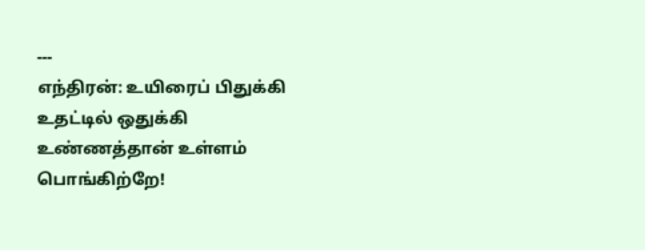---
எந்திரன்: உயிரைப் பிதுக்கி
உதட்டில் ஒதுக்கி
உண்ணத்தான் உள்ளம் பொங்கிற்றே!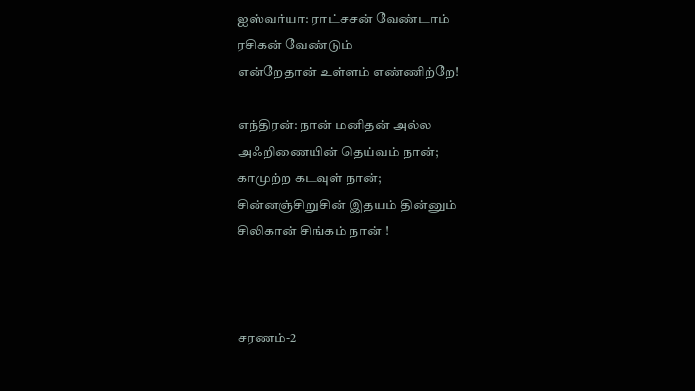ஐஸ்வர்யா: ராட்சசன் வேண்டாம்
ரசிகன் வேண்டும்
என்றேதான் உள்ளம் எண்ணிற்றே!

எந்திரன்: நான் மனிதன் அல்ல
அஃறிணையின் தெய்வம் நான்;
காமுற்ற கடவுள் நான்;
சின்னஞ்சிறுசின் இதயம் தின்னும்
சிலிகான் சிங்கம் நான் !



சரணம்-2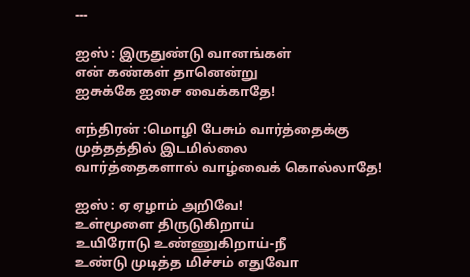---

ஐஸ் : இருதுண்டு வானங்கள்
என் கண்கள் தானென்று
ஐசுக்கே ஐசை வைக்காதே!

எந்திரன் :மொழி பேசும் வார்த்தைக்கு
முத்தத்தில் இடமில்லை
வார்த்தைகளால் வாழ்வைக் கொல்லாதே!

ஐஸ் : ஏ ஏழாம் அறிவே!
உள்மூளை திருடுகிறாய்
உயிரோடு உண்ணுகிறாய்-நீ
உண்டு முடித்த மிச்சம் எதுவோ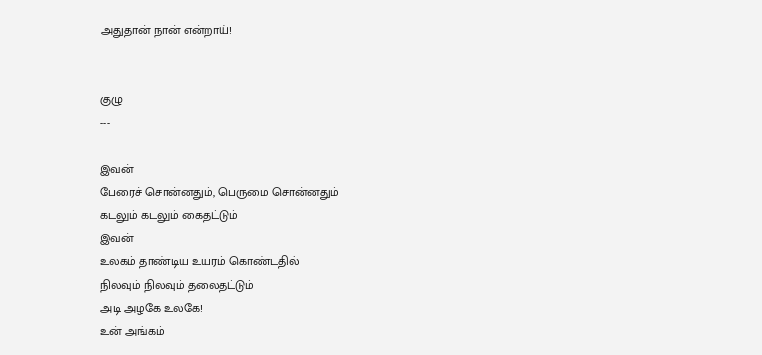அதுதான் நான் என்றாய்!


குழு
---

இவன்
பேரைச் சொன்னதும், பெருமை சொன்னதும்
கடலும் கடலும் கைதட்டும்
இவன்
உலகம் தாண்டிய உயரம் கொண்டதில்
நிலவும் நிலவும் தலைதட்டும்
அடி அழகே உலகே!
உன் அங்கம்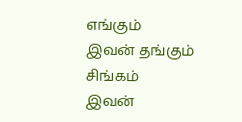எங்கும்
இவன் தங்கும் சிங்கம்
இவன்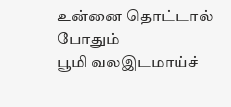உன்னை தொட்டால் போதும்
பூமி வலஇடமாய்ச்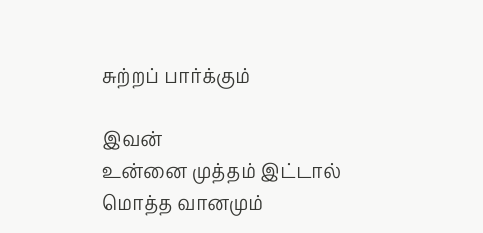சுற்றப் பார்க்கும்

இவன்
உன்னை முத்தம் இட்டால்
மொத்த வானமும்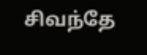சிவந்தே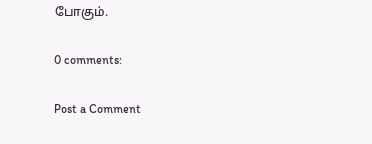போகும்.

0 comments:

Post a Comment